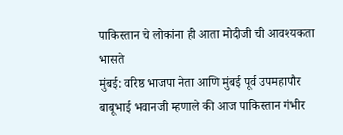पाकिस्तान चे लोकांना ही आता मोदीजी ची आवश्यकता भासते
मुंबई: वरिष्ठ भाजपा नेता आणि मुंबई पूर्व उपमहापौर बाबूभाई भवानजी म्हणाले की आज पाकिस्तान गंभीर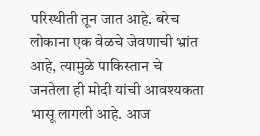परिस्थीती तून जात आहे. बरेच लोकाना एक वेळचे जेवणाची भ्रांत आहे, त्यामुळे पाकिस्तान चे जनतेला ही मोदी यांची आवश्यकता भासू लागली आहे. आज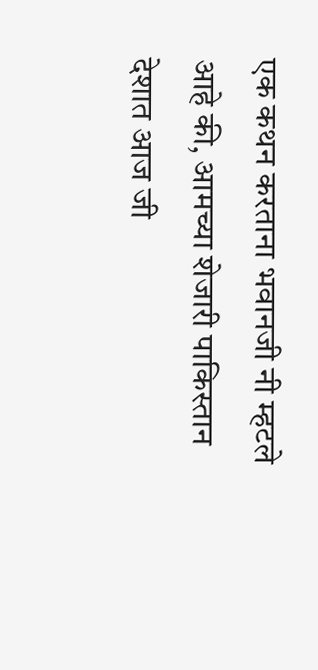एक कथन करताना भवानजी नी म्हटले आहे की, आमच्या शेजारी पाकिस्तान देशात आज जी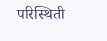परिस्थिती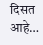दिसत आहे…